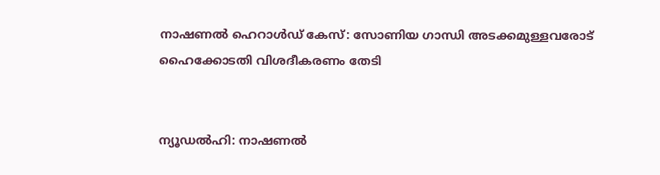നാഷണൽ ഹെറാൾഡ് കേസ്: സോണിയ ഗാന്ധി അടക്കമുള്ളവരോട് ഹൈക്കോടതി വിശദീകരണം തേടി


ന്യൂഡൽഹി: നാഷണൽ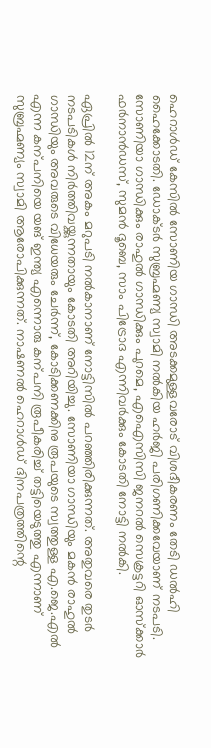ഹെറാൾഡ് കേസിൽ സോണിയ ഗാന്ധി അടക്കമുള്ളവരോട് വിശദീകരണം തേടി ഡൽഹി ഹൈക്കോടതി. ഡോക്ടർ സുബ്രഹ്മണ്യ സ്വാമി നൽകിയ ഹർജി പരിഗണിക്കവേയാണ് നടപടി. സോണിയാ ഗാന്ധിക്കും രാഹുൽ ഗാന്ധിക്കും പുറമെ, എഐസിസി ജനറൽ സെക്രട്ടറി ഓസ്‌ക്കാർ ഫർനാൻഡസ്, സുമൻ ദൂബെ, സാം പിട്രോദ എന്നിവർക്കും കോടതി നോട്ടി നൽകി.

ഏപ്രിൽ 12ന് അകം മറുപടി നൽകാനാണ് നോട്ടിസിൽ പറഞ്ഞിരിക്കുന്നത്. അതുവരെ തുടർ നടപടികൾ നിർത്തിവയ്ക്കുന്നതായും കോടതി അറിയിച്ചു. സോണിയാ ഗാന്ധിയും മകൻ രാഹുൽ ഗാന്ധിയും അവരുടെ വിധേയരും ചേർന്ന്, കോടിക്കണക്കിനു രൂപയുടെ സ്വത്തുള്ള എ.ജെ.എൽ എന്ന കന്പനിയെ യങ് ഇന്ത്യ എന്നൊരു കന്പനി രൂപീകരിച്ച് തട്ടിയെടുത്തു എന്നാണ് സുബ്രഹ്മണ്യം സ്വാമി ആരോപിക്കുന്നത്. നാഷണൽ ഹെറാൾഡ് ദിനപത്രത്തിന്റെ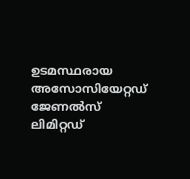ഉടമസ്ഥരായ അസോസിയേറ്റഡ് ജേണൽസ് ലിമിറ്റഡ്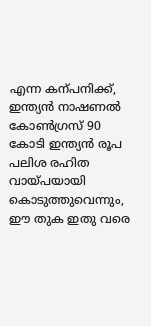എന്ന കന്പനിക്ക്, ഇന്ത്യൻ നാഷണൽ കോൺഗ്രസ് 90 കോടി ഇന്ത്യൻ രൂപ പലിശ രഹിത വായ്പയായി കൊടുത്തുവെന്നും, ഈ തുക ഇതു വരെ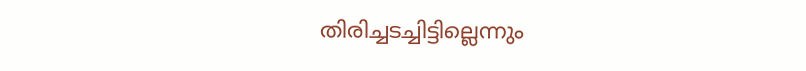തിരിച്ചടച്ചിട്ടില്ലെന്നും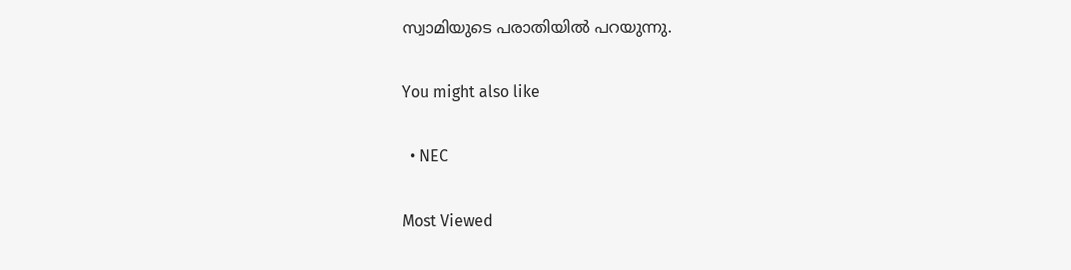സ്വാമിയുടെ പരാതിയിൽ പറയുന്നു.

You might also like

  • NEC

Most Viewed